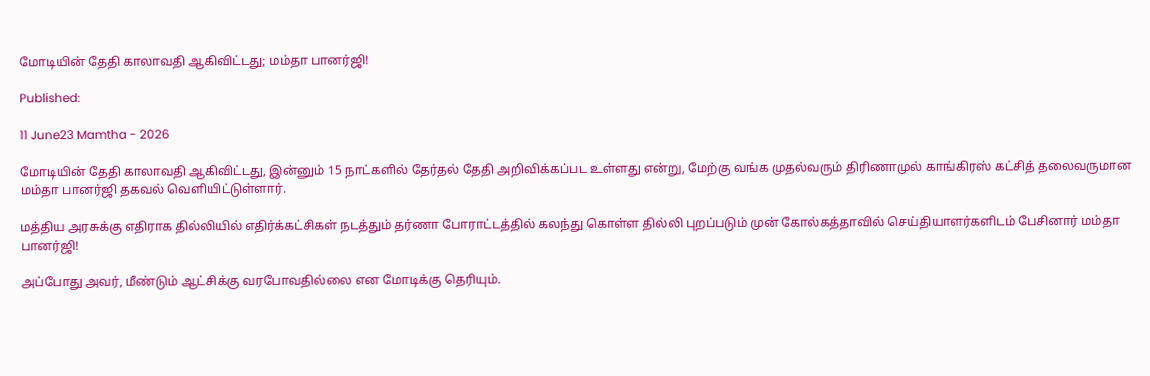மோடியின் தேதி காலாவதி ஆகிவிட்டது; மம்தா பானர்ஜி!

Published:

11 June23 Mamtha - 2026

மோடியின் தேதி காலாவதி ஆகிவிட்டது, இன்னும் 15 நாட்களில் தேர்தல் தேதி அறிவிக்கப்பட உள்ளது என்று, மேற்கு வங்க முதல்வரும் திரிணாமுல் காங்கிரஸ் கட்சித் தலைவருமான மம்தா பானர்ஜி தகவல் வெளியிட்டுள்ளார்.

மத்திய அரசுக்கு எதிராக தில்லியில் எதிர்க்கட்சிகள் நடத்தும் தர்ணா போராட்டத்தில் கலந்து கொள்ள தில்லி புறப்படும் முன் கோல்கத்தாவில் செய்தியாளர்களிடம் பேசினார் மம்தா பானர்ஜி!

அப்போது அவர், மீண்டும் ஆட்சிக்கு வரபோவதில்லை என மோடிக்கு தெரியும்.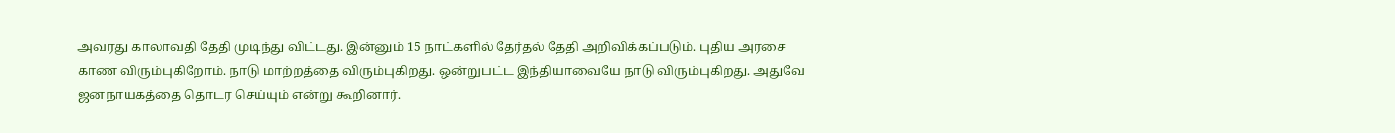அவரது காலாவதி தேதி முடிந்து விட்டது. இன்னும் 15 நாட்களில் தேர்தல் தேதி அறிவிக்கப்படும். புதிய அரசை காண விரும்புகிறோம். நாடு மாற்றத்தை விரும்புகிறது. ஒன்றுபட்ட இந்தியாவையே நாடு விரும்புகிறது. அதுவே ஜனநாயகத்தை தொடர செய்யும் என்று கூறினார்.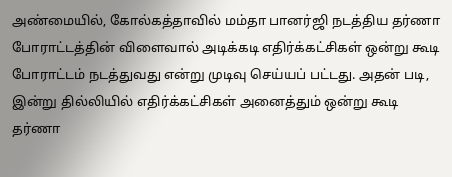அண்மையில், கோல்கத்தாவில் மம்தா பானர்ஜி நடத்திய தர்ணா போராட்டத்தின் விளைவால் அடிக்கடி எதிர்க்கட்சிகள் ஒன்று கூடி போராட்டம் நடத்துவது என்று முடிவு செய்யப் பட்டது. அதன் படி, இன்று தில்லியில் எதிர்க்கட்சிகள் அனைத்தும் ஒன்று கூடி தர்ணா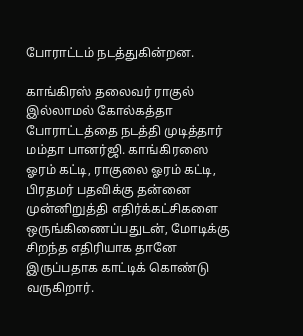போராட்டம் நடத்துகின்றன.

காங்கிரஸ் தலைவர் ராகுல் இல்லாமல் கோல்கத்தா போராட்டத்தை நடத்தி முடித்தார் மம்தா பானர்ஜி. காங்கிரஸை ஓரம் கட்டி, ராகுலை ஓரம் கட்டி, பிரதமர் பதவிக்கு தன்னை முன்னிறுத்தி எதிர்க்கட்சிகளை ஒருங்கிணைப்பதுடன், மோடிக்கு சிறந்த எதிரியாக தானே இருப்பதாக காட்டிக் கொண்டு வருகிறார்.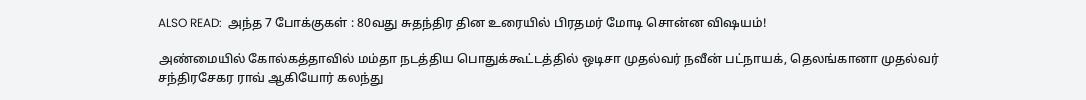ALSO READ:  அந்த 7 போக்குகள் : 80வது சுதந்திர தின உரையில் பிரதமர் மோடி சொன்ன விஷயம்!

அண்மையில் கோல்கத்தாவில் மம்தா நடத்திய பொதுக்கூட்டத்தில் ஒடிசா முதல்வர் நவீன் பட்நாயக், தெலங்கானா முதல்வர் சந்திரசேகர ராவ் ஆகியோர் கலந்து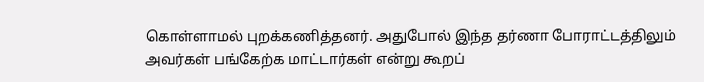கொள்ளாமல் புறக்கணித்தனர். அதுபோல் இந்த தர்ணா போராட்டத்திலும் அவர்கள் பங்கேற்க மாட்டார்கள் என்று கூறப்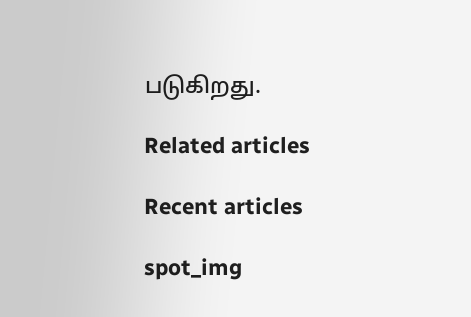படுகிறது.

Related articles

Recent articles

spot_img